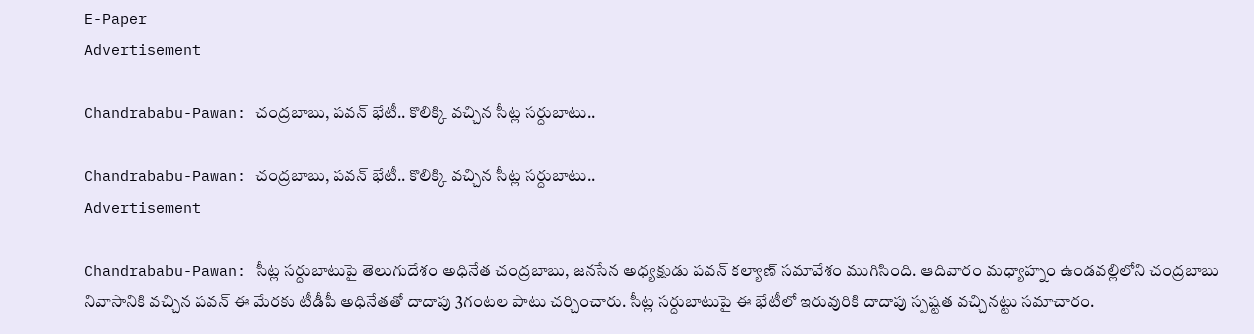E-Paper
Advertisement

Chandrababu-Pawan: చంద్రబాబు, పవన్ భేటీ.. కొలిక్కి వచ్చిన సీట్ల సర్దుబాటు..

Chandrababu-Pawan: చంద్రబాబు, పవన్ భేటీ.. కొలిక్కి వచ్చిన సీట్ల సర్దుబాటు..
Advertisement

Chandrababu-Pawan: సీట్ల సర్దుబాటుపై తెలుగుదేశం అధినేత చంద్రబాబు, జనసేన అధ్యక్షుడు పవన్‌ కల్యాణ్‌ సమావేశం ముగిసింది. ఆదివారం మధ్యాహ్నం ఉండవల్లిలోని చంద్రబాబు నివాసానికి వచ్చిన పవన్‌ ఈ మేరకు టీడీపీ అధినేతతో దాదాపు 3గంటల పాటు చర్చించారు. సీట్ల సర్దుబాటుపై ఈ భేటీలో ఇరువురికి దాదాపు స్పష్టత వచ్చినట్టు సమాచారం.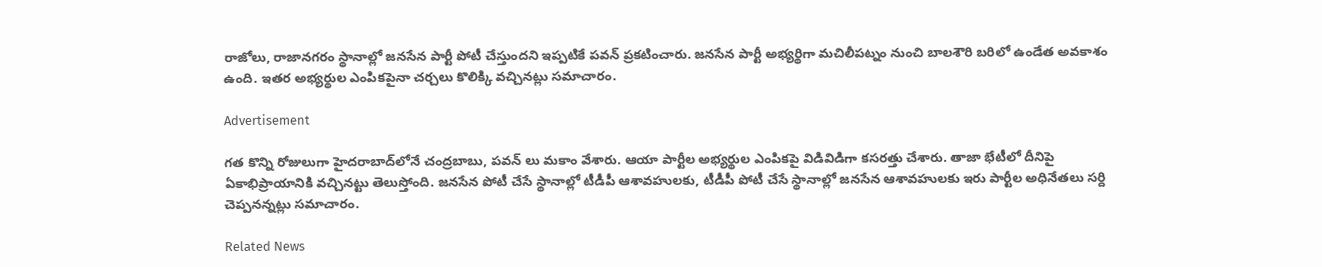రాజోలు, రాజానగరం స్థానాల్లో జనసేన పార్టీ పోటీ చేస్తుందని ఇప్పటికే పవన్‌ ప్రకటించారు. జనసేన పార్టీ అభ్యర్థిగా మచిలీపట్నం నుంచి బాలశౌరి బరిలో ఉండేత అవకాశం ఉంది. ఇతర అభ్యర్థుల ఎంపికపైనా చర్చలు కొలిక్కి వచ్చినట్లు సమాచారం.

Advertisement

గత కొన్ని రోజులుగా హైదరాబాద్‌లోనే చంద్రబాబు, పవన్ లు మకాం వేశారు. ఆయా పార్టీల అభ్యర్థుల ఎంపికపై విడివిడిగా కసరత్తు చేశారు. తాజా భేటీలో దీనిపై ఏకాభిప్రాయానికి వచ్చినట్టు తెలుస్తోంది. జనసేన పోటీ చేసే స్థానాల్లో టీడీపీ ఆశావహులకు, టీడీపీ పోటీ చేసే స్థానాల్లో జనసేన ఆశావహులకు ఇరు పార్టీల అధినేతలు సర్ది చెప్పనన్నట్లు సమాచారం.

Related News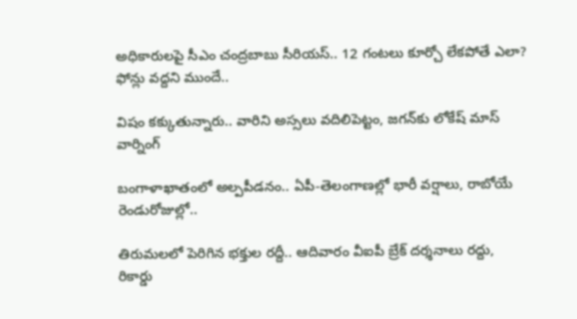అధికారులపై సీఎం చంద్రబాబు సీరియస్.. 12 గంటలు కూర్చో లేకపోతే ఎలా? ఫోన్లు వద్దని ముందే..

విషం కక్కుతున్నారు.. వారిని అస్సలు వదిలిపెట్టం, జగన్‌కు లోకేష్ మాస్ వార్నింగ్

బంగాళాఖాతంలో అల్పపీడనం.. ఏపీ-తెలంగాణల్లో భారీ వర్షాలు, రాబోయే రెండురోజుల్లో..

తిరుమలలో పెరిగిన భక్తుల రద్దీ.. ఆదివారం వీఐపీ బ్రేక్ దర్శనాలు రద్దు, రికార్డు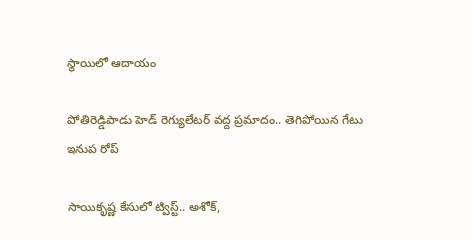స్థాయిలో ఆదాయం

పోతిరెడ్డిపాడు హెడ్‌ రెగ్యులేటర్‌ వద్ద ప్రమాదం.. తెగిపోయిన గేటు ఇనుప రోప్

సాయికృష్ణ కేసులో ట్విస్ట్.. అశోక్,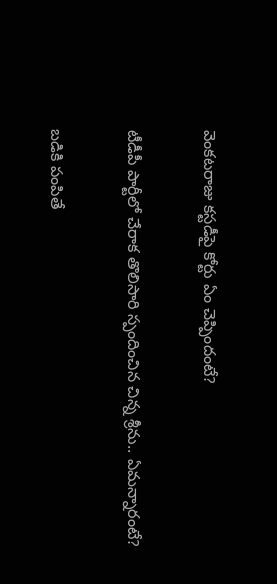వెంకటరాజు కస్టడీపై కోర్టు ఏం చెప్పిందంటే?

టీడీపీ పార్టీలో చేరాక తొలిసారి స్పందించిన చిన్న శ్రీను.. ఏమన్నారంటే?

బడికి పంపితే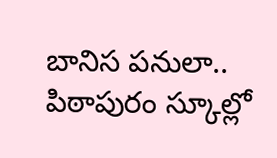బానిస పనులా.. పిఠాపురం స్కూల్లో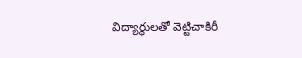విద్యార్థులతో వెట్టిచాకిరీ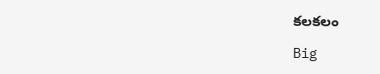కలకలం

Big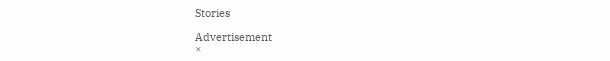Stories

Advertisement
×